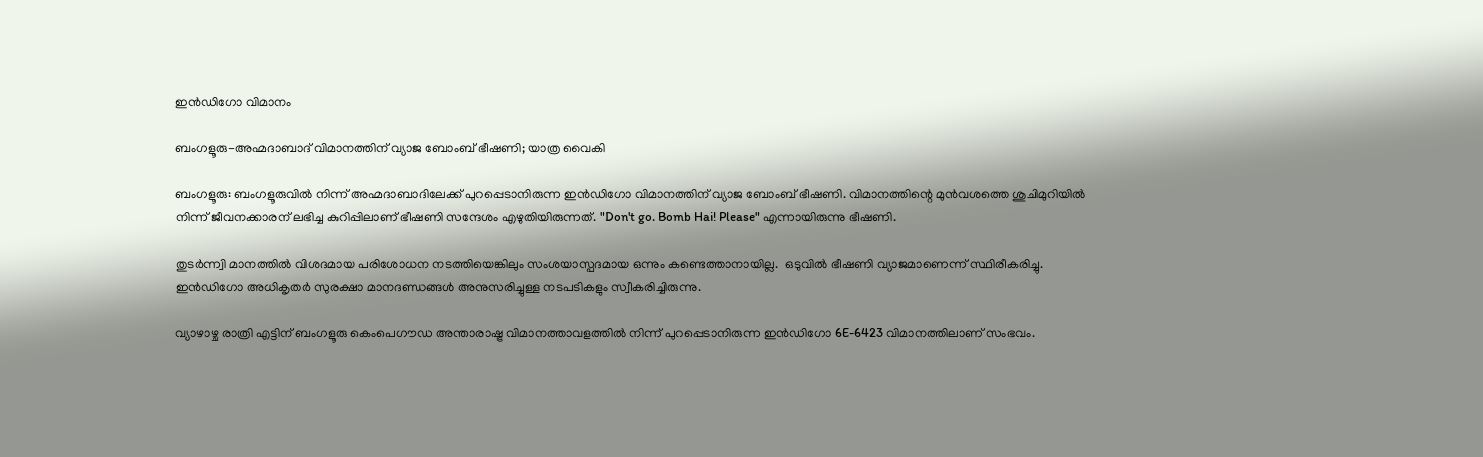ഇൻഡിഗോ വിമാനം

ബംഗളൂരു-അഹ്മദാബാദ് വിമാനത്തിന് വ്യാജ ബോംബ് ഭീഷണി; യാത്ര വൈകി

ബംഗളൂരു: ബംഗളൂരുവിൽ നിന്ന് അഹ്മദാബാദിലേക്ക് പുറപ്പെടാനിരുന്ന ഇൻഡിഗോ വിമാനത്തിന് വ്യാജ ബോംബ് ഭീഷണി. വിമാനത്തിന്റെ മുൻവശത്തെ ശുചിമുറിയിൽ നിന്ന് ജീവനക്കാരന് ലഭിച്ച കുറിപ്പിലാണ് ഭീഷണി സന്ദേശം എഴുതിയിരുന്നത്. "Don't go. Bomb Hai! Please" എന്നായിരുന്നു ഭീഷണി.

തുടർന്ന്വി മാനത്തിൽ വിശദമായ പരിശോധന നടത്തിയെങ്കിലും സംശയാസ്പദമായ ഒന്നും കണ്ടെത്താനായില്ല.  ഒടുവിൽ ഭീഷണി വ്യാജമാണെന്ന് സ്ഥിരീകരിച്ചു. ഇൻഡിഗോ അധികൃതർ സുരക്ഷാ മാനദണ്ഡങ്ങൾ അനുസരിച്ചുള്ള നടപടികളും സ്വീകരിച്ചിരുന്നു.

വ്യാഴാഴ്ച രാത്രി എട്ടിന് ബംഗളൂരു കെംപെഗൗഡ അന്താരാഷ്ട്ര വിമാനത്താവളത്തിൽ നിന്ന് പുറപ്പെടാനിരുന്ന ഇൻഡിഗോ 6E-6423 വിമാനത്തിലാണ് സംഭവം.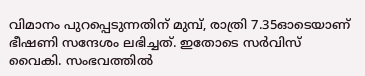വിമാനം പുറപ്പെടുന്നതിന് മുമ്പ്, രാത്രി 7.35ഓടെയാണ് ഭീഷണി സന്ദേശം ലഭിച്ചത്. ഇതോടെ സർവിസ് വൈകി. സംഭവത്തിൽ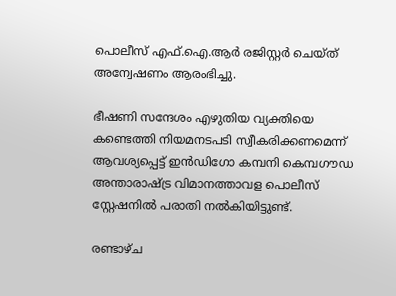പൊലീസ് എഫ്.ഐ.ആർ രജിസ്റ്റർ ചെയ്ത് അന്വേഷണം ആരംഭിച്ചു.

ഭീഷണി സന്ദേശം എഴുതിയ വ്യക്തിയെ കണ്ടെത്തി നിയമനടപടി സ്വീകരിക്കണമെന്ന് ആവശ്യപ്പെട്ട് ഇൻഡിഗോ കമ്പനി കെമ്പഗൗഡ അന്താരാഷ്ട്ര വിമാനത്താവള പൊലീസ് സ്റ്റേഷനിൽ പരാതി നൽകിയിട്ടുണ്ട്.

രണ്ടാഴ്ച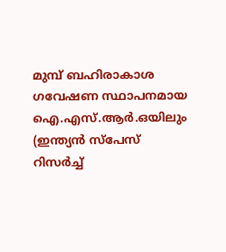മുമ്പ് ബഹിരാകാശ ഗവേഷണ സ്ഥാപനമായ ഐ.എസ്.ആർ.ഒയിലും (ഇന്ത്യൻ സ്പേസ് റിസർച്ച്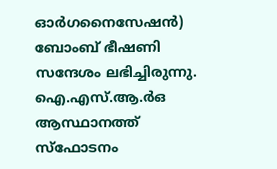ഓർഗനൈസേഷൻ) ബോംബ് ഭീഷണി സന്ദേശം ലഭിച്ചിരുന്നു. ഐ.എസ്.ആ.ർഒ ആസ്ഥാനത്ത് സ്ഫോടനം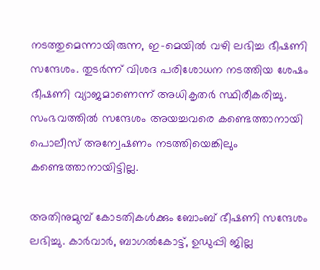നടത്തുമെന്നായിരുന്ന, ഇ-മെയിൽ വഴി ലഭിച്ച ഭീഷണി സന്ദേശം. തുടർന്ന് വിശദ പരിശോധന നടത്തിയ ശേഷം ഭീഷണി വ്യാജമാണെന്ന് അധികൃതർ സ്ഥിരീകരിച്ചു. സംഭവത്തിൽ സന്ദേശം അയച്ചവരെ കണ്ടെത്താനായി പൊലീസ് അന്വേഷണം നടത്തിയെങ്കിലും കണ്ടെത്താനായിട്ടില്ല.

അതിനുമുമ്പ് കോടതികൾക്കും ബോംബ് ഭീഷണി സന്ദേശം ലഭിച്ചു. കാർവാർ, ബാഗൽകോട്ട്, ഉഡുപ്പി ജില്ല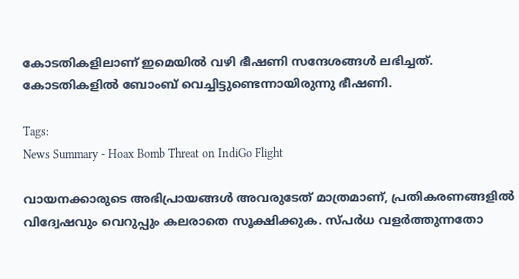കോടതികളിലാണ് ഇമെയിൽ വഴി ഭീഷണി സന്ദേശങ്ങൾ ലഭിച്ചത്. കോടതികളിൽ ബോംബ് വെച്ചിട്ടുണ്ടെന്നായിരുന്നു ഭീഷണി.

Tags:
News Summary - Hoax Bomb Threat on IndiGo Flight

വായനക്കാരുടെ അഭിപ്രായങ്ങള്‍ അവരുടേത് മാത്രമാണ്, പ്രതികരണങ്ങളിൽ വിദ്വേഷവും വെറുപ്പും കലരാതെ സൂക്ഷിക്കുക. സ്പർധ വളർത്തുന്നതോ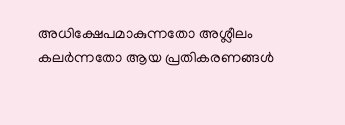അധിക്ഷേപമാകുന്നതോ അശ്ലീലം കലർന്നതോ ആയ പ്രതികരണങ്ങൾ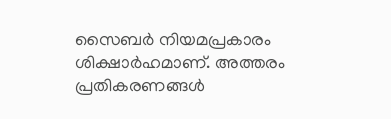സൈബർ നിയമപ്രകാരം ശിക്ഷാർഹമാണ്. അത്തരം പ്രതികരണങ്ങൾ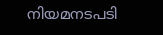നിയമനടപടി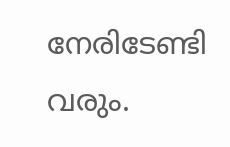നേരിടേണ്ടി വരും.